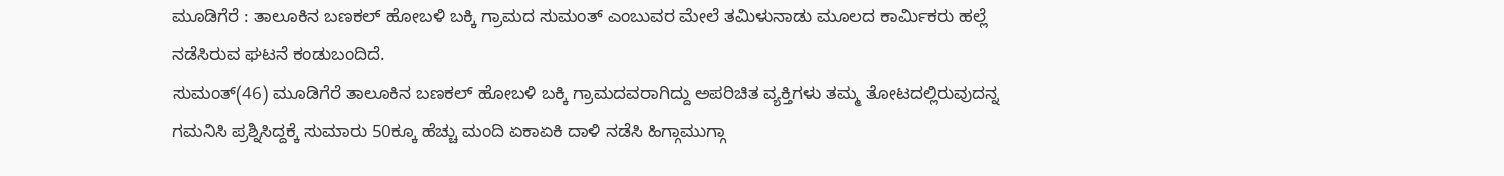ಮೂಡಿಗೆರೆ : ತಾಲೂಕಿನ ಬಣಕಲ್ ಹೋಬಳಿ ಬಕ್ಕಿ ಗ್ರಾಮದ ಸುಮಂತ್ ಎಂಬುವರ ಮೇಲೆ ತಮಿಳುನಾಡು ಮೂಲದ ಕಾರ್ಮಿಕರು ಹಲ್ಲೆ ನಡೆಸಿರುವ ಘಟನೆ ಕಂಡುಬಂದಿದೆ.
ಸುಮಂತ್(46) ಮೂಡಿಗೆರೆ ತಾಲೂಕಿನ ಬಣಕಲ್ ಹೋಬಳಿ ಬಕ್ಕಿ ಗ್ರಾಮದವರಾಗಿದ್ದು ಅಪರಿಚಿತ ವ್ಯಕ್ತಿಗಳು ತಮ್ಮ ತೋಟದಲ್ಲಿರುವುದನ್ನ ಗಮನಿಸಿ ಪ್ರಶ್ನಿಸಿದ್ದಕ್ಕೆ ಸುಮಾರು 50ಕ್ಕೂ ಹೆಚ್ಚು ಮಂದಿ ಏಕಾಏಕಿ ದಾಳಿ ನಡೆಸಿ ಹಿಗ್ಗಾಮುಗ್ಗಾ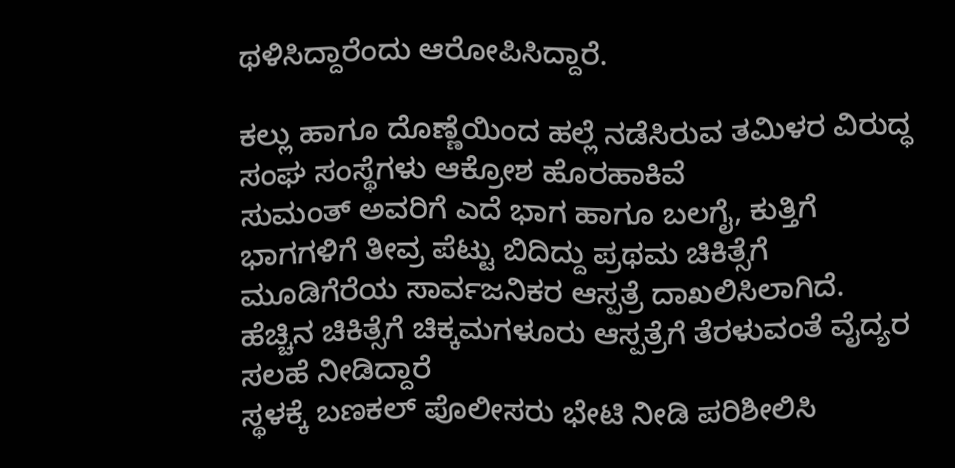ಥಳಿಸಿದ್ದಾರೆಂದು ಆರೋಪಿಸಿದ್ದಾರೆ.

ಕಲ್ಲು ಹಾಗೂ ದೊಣ್ಣೆಯಿಂದ ಹಲ್ಲೆ ನಡೆಸಿರುವ ತಮಿಳರ ವಿರುದ್ಧ ಸಂಘ ಸಂಸ್ಥೆಗಳು ಆಕ್ರೋಶ ಹೊರಹಾಕಿವೆ
ಸುಮಂತ್ ಅವರಿಗೆ ಎದೆ ಭಾಗ ಹಾಗೂ ಬಲಗೈ, ಕುತ್ತಿಗೆ ಭಾಗಗಳಿಗೆ ತೀವ್ರ ಪೆಟ್ಟು ಬಿದಿದ್ದು ಪ್ರಥಮ ಚಿಕಿತ್ಸೆಗೆ ಮೂಡಿಗೆರೆಯ ಸಾರ್ವಜನಿಕರ ಆಸ್ಪತ್ರೆ ದಾಖಲಿಸಿಲಾಗಿದೆ. ಹೆಚ್ಚಿನ ಚಿಕಿತ್ಸೆಗೆ ಚಿಕ್ಕಮಗಳೂರು ಆಸ್ಪತ್ರೆಗೆ ತೆರಳುವಂತೆ ವೈದ್ಯರ ಸಲಹೆ ನೀಡಿದ್ದಾರೆ
ಸ್ಥಳಕ್ಕೆ ಬಣಕಲ್ ಪೊಲೀಸರು ಭೇಟಿ ನೀಡಿ ಪರಿಶೀಲಿಸಿ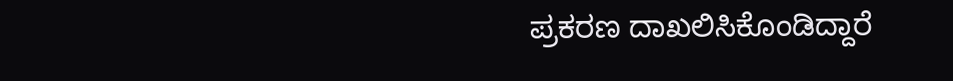ಪ್ರಕರಣ ದಾಖಲಿಸಿಕೊಂಡಿದ್ದಾರೆ